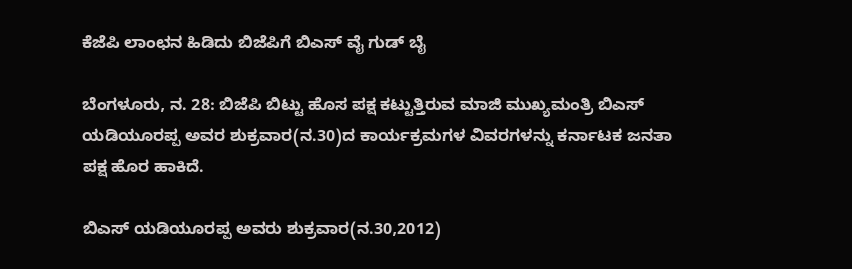ಕೆಜೆಪಿ ಲಾಂಛನ ಹಿಡಿದು ಬಿಜೆಪಿಗೆ ಬಿಎಸ್ ವೈ ಗುಡ್ ಬೈ

ಬೆಂಗಳೂರು, ನ. 28: ಬಿಜೆಪಿ ಬಿಟ್ಟು ಹೊಸ ಪಕ್ಷ ಕಟ್ಟುತ್ತಿರುವ ಮಾಜಿ ಮುಖ್ಯಮಂತ್ರಿ ಬಿಎಸ್ ಯಡಿಯೂರಪ್ಪ ಅವರ ಶುಕ್ರವಾರ(ನ.30)ದ ಕಾರ್ಯಕ್ರಮಗಳ ವಿವರಗಳನ್ನು ಕರ್ನಾಟಕ ಜನತಾ ಪಕ್ಷ ಹೊರ ಹಾಕಿದೆ.

ಬಿಎಸ್ ಯಡಿಯೂರಪ್ಪ ಅವರು ಶುಕ್ರವಾರ(ನ.30,2012)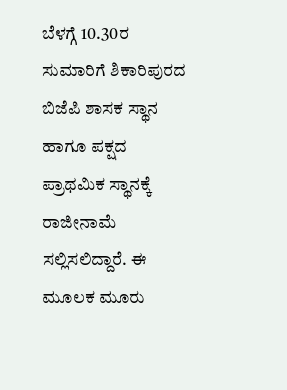ಬೆಳಗ್ಗೆ 10.30ರ ಸುಮಾರಿಗೆ ಶಿಕಾರಿಪುರದ ಬಿಜೆಪಿ ಶಾಸಕ ಸ್ಥಾನ ಹಾಗೂ ಪಕ್ಷದ ಪ್ರಾಥಮಿಕ ಸ್ಥಾನಕ್ಕೆ ರಾಜೀನಾಮೆ ಸಲ್ಲಿಸಲಿದ್ದಾರೆ. ಈ ಮೂಲಕ ಮೂರು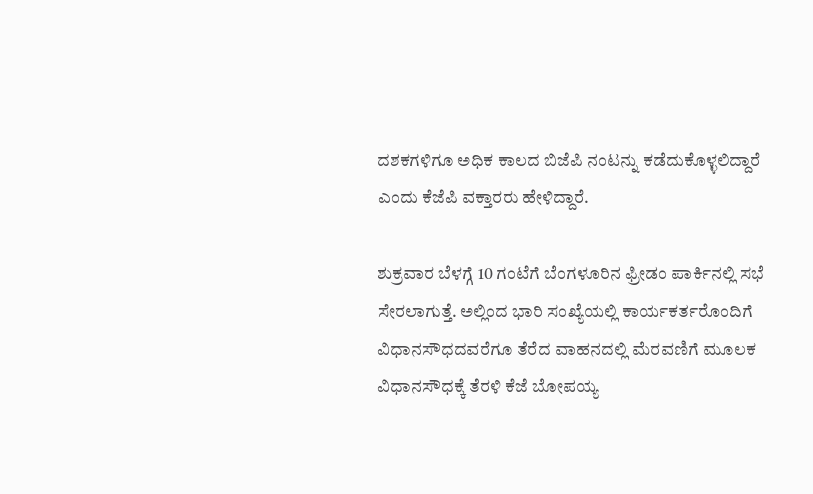ದಶಕಗಳಿಗೂ ಅಧಿಕ ಕಾಲದ ಬಿಜೆಪಿ ನಂಟನ್ನು ಕಡೆದುಕೊಳ್ಳಲಿದ್ದಾರೆ ಎಂದು ಕೆಜೆಪಿ ವಕ್ತಾರರು ಹೇಳಿದ್ದಾರೆ.

ಶುಕ್ರವಾರ ಬೆಳಗ್ಗೆ 10 ಗಂಟೆಗೆ ಬೆಂಗಳೂರಿನ ಫ್ರೀಡಂ ಪಾರ್ಕಿನಲ್ಲಿ ಸಭೆ ಸೇರಲಾಗುತ್ತೆ. ಅಲ್ಲಿಂದ ಭಾರಿ ಸಂಖ್ಯೆಯಲ್ಲಿ ಕಾರ್ಯಕರ್ತರೊಂದಿಗೆ ವಿಧಾನಸೌಧದವರೆಗೂ ತೆರೆದ ವಾಹನದಲ್ಲಿ ಮೆರವಣಿಗೆ ಮೂಲಕ ವಿಧಾನಸೌಧಕ್ಕೆ ತೆರಳಿ ಕೆಜೆ ಬೋಪಯ್ಯ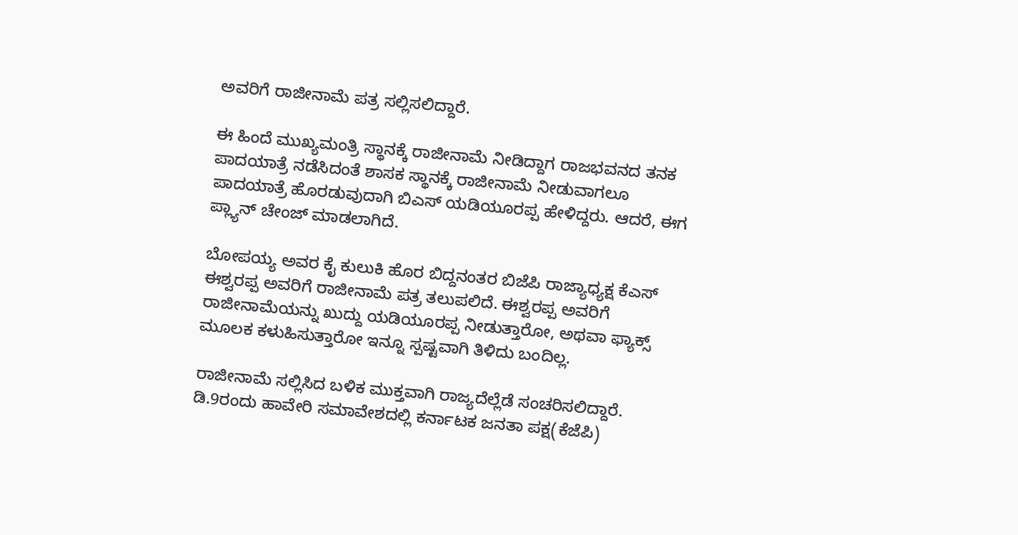ಅವರಿಗೆ ರಾಜೀನಾಮೆ ಪತ್ರ ಸಲ್ಲಿಸಲಿದ್ದಾರೆ.

ಈ ಹಿಂದೆ ಮುಖ್ಯಮಂತ್ರಿ ಸ್ಥಾನಕ್ಕೆ ರಾಜೀನಾಮೆ ನೀಡಿದ್ದಾಗ ರಾಜಭವನದ ತನಕ ಪಾದಯಾತ್ರೆ ನಡೆಸಿದಂತೆ ಶಾಸಕ ಸ್ಥಾನಕ್ಕೆ ರಾಜೀನಾಮೆ ನೀಡುವಾಗಲೂ ಪಾದಯಾತ್ರೆ ಹೊರಡುವುದಾಗಿ ಬಿಎಸ್ ಯಡಿಯೂರಪ್ಪ ಹೇಳಿದ್ದರು. ಆದರೆ, ಈಗ ಪ್ಲ್ಯಾನ್ ಚೇಂಜ್ ಮಾಡಲಾಗಿದೆ.

ಬೋಪಯ್ಯ ಅವರ ಕೈ ಕುಲುಕಿ ಹೊರ ಬಿದ್ದನಂತರ ಬಿಜೆಪಿ ರಾಜ್ಯಾಧ್ಯಕ್ಷ ಕೆಎಸ್ ಈಶ್ವರಪ್ಪ ಅವರಿಗೆ ರಾಜೀನಾಮೆ ಪತ್ರ ತಲುಪಲಿದೆ. ಈಶ್ವರಪ್ಪ ಅವರಿಗೆ ರಾಜೀನಾಮೆಯನ್ನು ಖುದ್ದು ಯಡಿಯೂರಪ್ಪ ನೀಡುತ್ತಾರೋ, ಅಥವಾ ಫ್ಯಾಕ್ಸ್ ಮೂಲಕ ಕಳುಹಿಸುತ್ತಾರೋ ಇನ್ನೂ ಸ್ಪಷ್ಟವಾಗಿ ತಿಳಿದು ಬಂದಿಲ್ಲ.

ರಾಜೀನಾಮೆ ಸಲ್ಲಿಸಿದ ಬಳಿಕ ಮುಕ್ತವಾಗಿ ರಾಜ್ಯದೆಲ್ಲೆಡೆ ಸಂಚರಿಸಲಿದ್ದಾರೆ. ಡಿ.9ರಂದು ಹಾವೇರಿ ಸಮಾವೇಶದಲ್ಲಿ ಕರ್ನಾಟಕ ಜನತಾ ಪಕ್ಷ(ಕೆಜೆಪಿ)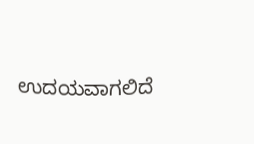ಉದಯವಾಗಲಿದೆ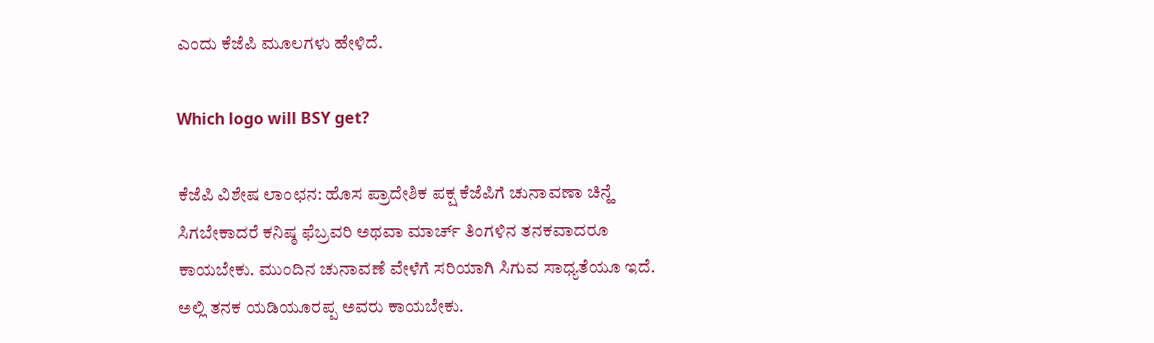ಎಂದು ಕೆಜೆಪಿ ಮೂಲಗಳು ಹೇಳಿದೆ.

Which logo will BSY get?

ಕೆಜೆಪಿ ವಿಶೇಷ ಲಾಂಛನ: ಹೊಸ ಪ್ರಾದೇಶಿಕ ಪಕ್ಷ ಕೆಜೆಪಿಗೆ ಚುನಾವಣಾ ಚಿನ್ಹೆ ಸಿಗಬೇಕಾದರೆ ಕನಿಷ್ಠ ಫೆಬ್ರವರಿ ಅಥವಾ ಮಾರ್ಚ್ ತಿಂಗಳಿನ ತನಕವಾದರೂ ಕಾಯಬೇಕು. ಮುಂದಿನ ಚುನಾವಣೆ ವೇಳೆಗೆ ಸರಿಯಾಗಿ ಸಿಗುವ ಸಾಧ್ಯತೆಯೂ ಇದೆ. ಅಲ್ಲಿ ತನಕ ಯಡಿಯೂರಪ್ಪ ಅವರು ಕಾಯಬೇಕು.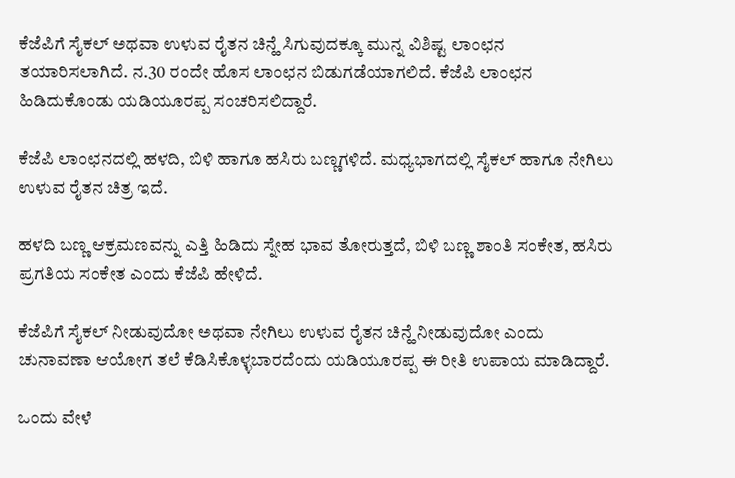ಕೆಜೆಪಿಗೆ ಸೈಕಲ್ ಅಥವಾ ಉಳುವ ರೈತನ ಚಿನ್ಹೆ ಸಿಗುವುದಕ್ಕೂ ಮುನ್ನ ವಿಶಿಷ್ಟ ಲಾಂಛನ ತಯಾರಿಸಲಾಗಿದೆ. ನ.30 ರಂದೇ ಹೊಸ ಲಾಂಛನ ಬಿಡುಗಡೆಯಾಗಲಿದೆ. ಕೆಜೆಪಿ ಲಾಂಛನ ಹಿಡಿದುಕೊಂಡು ಯಡಿಯೂರಪ್ಪ ಸಂಚರಿಸಲಿದ್ದಾರೆ.

ಕೆಜೆಪಿ ಲಾಂಛನದಲ್ಲಿ ಹಳದಿ, ಬಿಳಿ ಹಾಗೂ ಹಸಿರು ಬಣ್ಣಗಳಿದೆ. ಮಧ್ಯಭಾಗದಲ್ಲಿ ಸೈಕಲ್ ಹಾಗೂ ನೇಗಿಲು ಉಳುವ ರೈತನ ಚಿತ್ರ ಇದೆ.

ಹಳದಿ ಬಣ್ಣ ಆಕ್ರಮಣವನ್ನು ಎತ್ತಿ ಹಿಡಿದು ಸ್ನೇಹ ಭಾವ ತೋರುತ್ತದೆ, ಬಿಳಿ ಬಣ್ಣ ಶಾಂತಿ ಸಂಕೇತ, ಹಸಿರು ಪ್ರಗತಿಯ ಸಂಕೇತ ಎಂದು ಕೆಜೆಪಿ ಹೇಳಿದೆ.

ಕೆಜೆಪಿಗೆ ಸೈಕಲ್ ನೀಡುವುದೋ ಅಥವಾ ನೇಗಿಲು ಉಳುವ ರೈತನ ಚಿನ್ಹೆ ನೀಡುವುದೋ ಎಂದು ಚುನಾವಣಾ ಆಯೋಗ ತಲೆ ಕೆಡಿಸಿಕೊಳ್ಳಬಾರದೆಂದು ಯಡಿಯೂರಪ್ಪ ಈ ರೀತಿ ಉಪಾಯ ಮಾಡಿದ್ದಾರೆ.

ಒಂದು ವೇಳೆ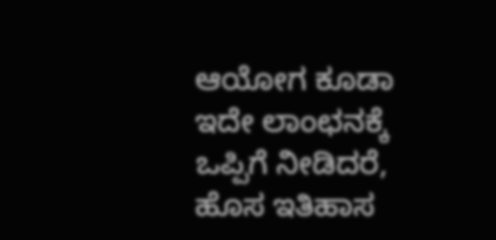ಆಯೋಗ ಕೂಡಾ ಇದೇ ಲಾಂಛನಕ್ಕೆ ಒಪ್ಪಿಗೆ ನೀಡಿದರೆ, ಹೊಸ ಇತಿಹಾಸ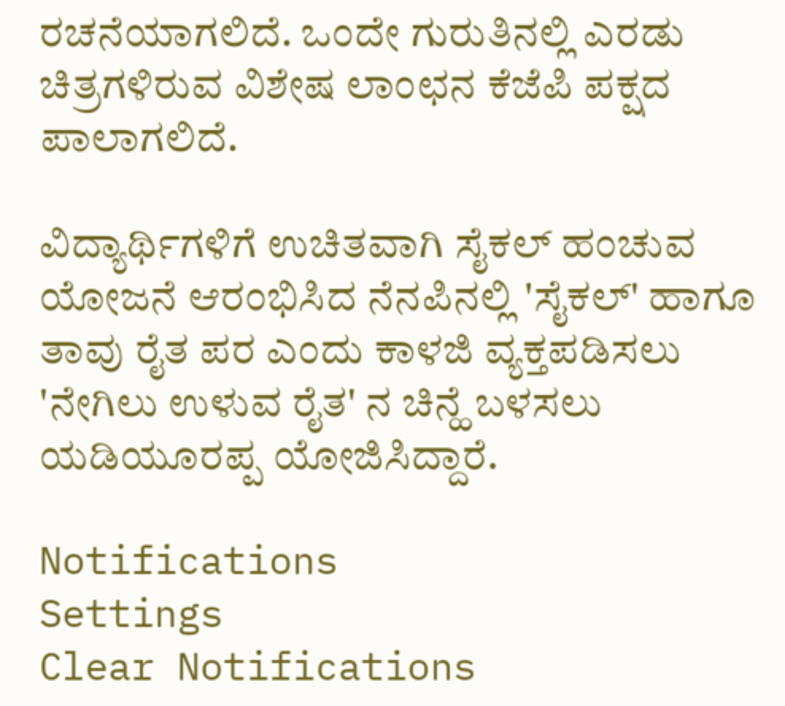ರಚನೆಯಾಗಲಿದೆ. ಒಂದೇ ಗುರುತಿನಲ್ಲಿ ಎರಡು ಚಿತ್ರಗಳಿರುವ ವಿಶೇಷ ಲಾಂಛನ ಕೆಜೆಪಿ ಪಕ್ಷದ ಪಾಲಾಗಲಿದೆ.

ವಿದ್ಯಾರ್ಥಿಗಳಿಗೆ ಉಚಿತವಾಗಿ ಸೈಕಲ್ ಹಂಚುವ ಯೋಜನೆ ಆರಂಭಿಸಿದ ನೆನಪಿನಲ್ಲಿ 'ಸೈಕಲ್' ಹಾಗೂ ತಾವು ರೈತ ಪರ ಎಂದು ಕಾಳಜಿ ವ್ಯಕ್ತಪಡಿಸಲು 'ನೇಗಿಲು ಉಳುವ ರೈತ' ನ ಚಿನ್ಹೆ ಬಳಸಲು ಯಡಿಯೂರಪ್ಪ ಯೋಜಿಸಿದ್ದಾರೆ.

Notifications
Settings
Clear Notifications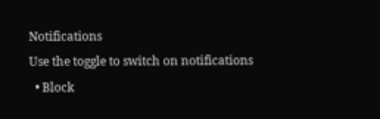Notifications
Use the toggle to switch on notifications
  • Block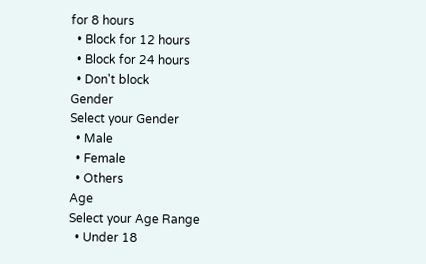for 8 hours
  • Block for 12 hours
  • Block for 24 hours
  • Don't block
Gender
Select your Gender
  • Male
  • Female
  • Others
Age
Select your Age Range
  • Under 18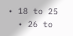• 18 to 25
  • 26 to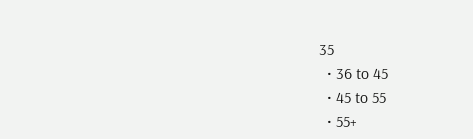35
  • 36 to 45
  • 45 to 55
  • 55+